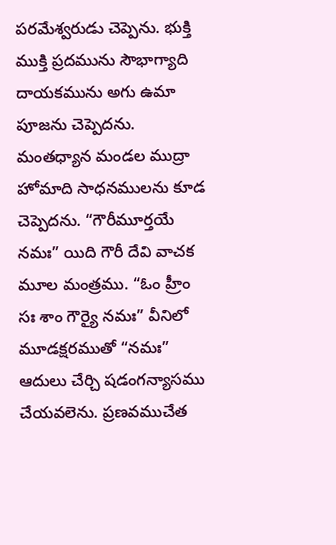పరమేశ్వరుడు చెప్పెను. భుక్తి ముక్తి ప్రదమును సౌభాగ్యాది దాయకమును అగు ఉమా పూజను చెప్పెదను. మంతధ్యాన మండల ముద్రా హోమాది సాధనములను కూడ చెప్పెదను. “గౌరీమూర్తయే నమః” యిది గౌరీ దేవి వాచక మూల మంత్రము. “ఓం హ్రీం సః శాం గౌర్యై నమః” వీనిలో మూడక్షరముతో “నమః” ఆదులు చేర్చి షడంగన్యాసము చేయవలెను. ప్రణవముచేత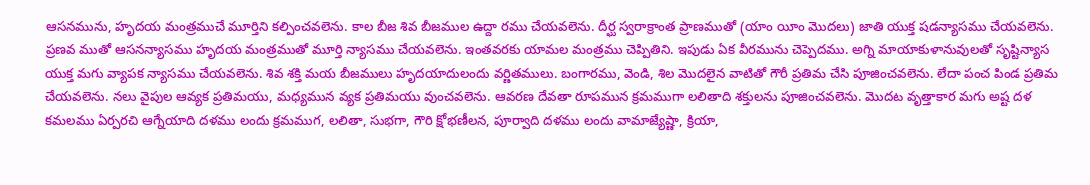ఆసనమును, హృదయ మంత్రముచే మూర్తిని కల్పించవలెను. కాల బీజ శివ బీజముల ఉద్దా రము చేయవలెను. దీర్ఘ స్వరాక్రాంత ప్రాణముతో (యాం యీం మొదలు) జాతి యుక్త షడన్యాసము చేయవలెను. ప్రణవ ముతో ఆసనన్యాసము హృదయ మంత్రముతో మూర్తి న్యాసము చేయవలెను. ఇంతవరకు యామల మంత్రము చెప్పితిని. ఇపుడు ఏక వీరమును చెప్పెదము. అగ్ని మాయాకుళానువులతో సృష్టిన్యాస యుక్త మగు వ్యాపక న్యాసము చేయవలెను. శివ శక్తి మయ బీజములు హృదయాదులందు వర్ణితములు. బంగారము, వెండి, శిల మొదలైన వాటితో గౌరీ ప్రతిమ చేసి పూజించవలెను. లేదా పంచ పిండ ప్రతిమ చేయవలెను. నలు వైపుల ఆవ్యక ప్రతిమయు, మధ్యమున వ్యక ప్రతిమయు వుంచవలెను. ఆవరణ దేవతా రూపమున క్రమముగా లలితాది శక్తులను పూజించవలెను. మొదట వృత్తాకార మగు అష్ట దళ కమలము ఏర్పరచి ఆగ్నేయాది దళము లందు క్రమముగ, లలితా, సుభగా, గౌరి క్షోభణీలన, పూర్వాది దళము లందు వామాజ్యేష్ణా, క్రియా,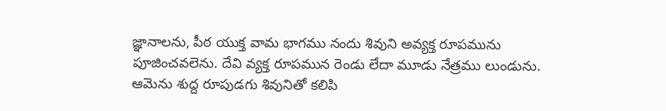జ్ఞానాలను, పీఠ యుక్త వామ భాగము నందు శివుని అవ్యక్త రూపమును పూజించవలెను. దేవి వ్యక్త రూపమున రెండు లేదా మూడు నేత్రము లుండును. ఆమెను శుద్ద రూపుడగు శివునితో కలిపి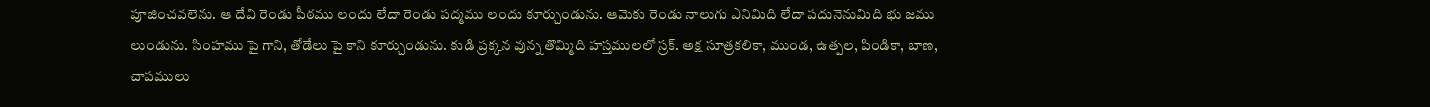పూజించవలెను. ఆ దేవి రెండు పీఠము లందు లేదా రెండు పద్మము లందు కూర్చుండును. ఆమెకు రెండు నాలుగు ఎనిమిది లేదా పదునెనుమిది భు జము లుండును. సింహము పై గాని, తోడేలు పై కాని కూర్చుండును. కుడి ప్రక్కన వున్న తొమ్మిది హస్తములలో స్రక్. అక్ష సూత్రకలికా, ముండ, ఉత్పల, పిండికా, బాణ, చాపములు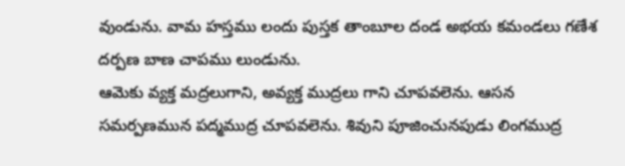వుండును. వామ హస్తము లందు పుస్తక తాంబూల దండ అభయ కమండలు గణేశ దర్పణ బాణ చాపము లుండును.
ఆమెకు వ్యక్త మద్రలుగాని, అవ్యక్త ముద్రలు గాని చూపవలెను. ఆసన సమర్పణమున పద్మముద్ర చూపవలెను. శివుని పూజించునపుడు లింగముద్ర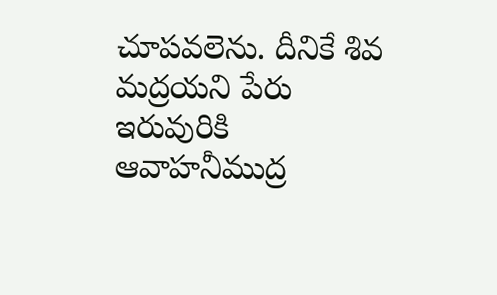చూపవలెను. దీనికే శివ మద్రయని పేరు ఇరువురికి ఆవాహనీముద్ర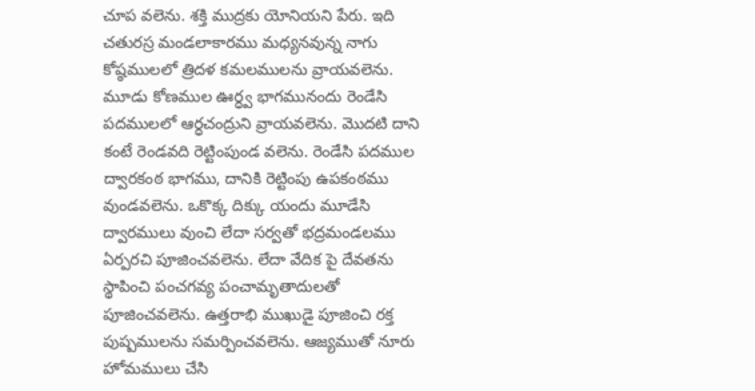చూప వలెను. శక్తి ముద్రకు యోనియని పేరు. ఇది చతురస్ర మండలాకారము మధ్యనవున్న నాగు కోష్ఠములలో త్రిదళ కమలములను వ్రాయవలెను. మూడు కోణముల ఊర్ధ్వ భాగమునందు రెండేసి పదములలో ఆర్ధచంద్రుని వ్రాయవలెను. మొదటి దాని కంటే రెండవది రెట్టింపుండ వలెను. రెండేసి పదముల ద్వారకంఠ భాగము, దానికి రెట్టింపు ఉపకంఠము వుండవలెను. ఒకొక్క దిక్కు యందు మూడేసి ద్వారములు వుంచి లేదా సర్వతో భద్రమండలము ఏర్పరచి పూజించవలెను. లేదా వేదిక పై దేవతను స్థాపించి పంచగవ్య పంచామృతాదులతో పూజించవలెను. ఉత్తరాభి ముఖుడై పూజించి రక్త పుష్పములను సమర్పించవలెను. ఆజ్యముతో నూరు హోమములు చేసి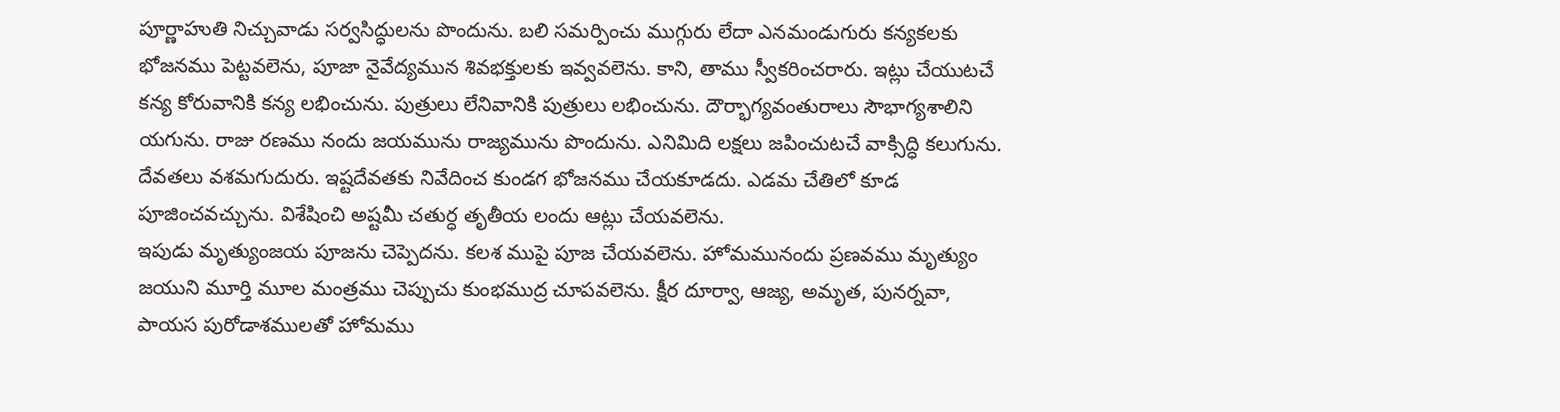పూర్ణాహుతి నిచ్చువాడు సర్వసిద్ధులను పొందును. బలి సమర్పించు ముగ్గురు లేదా ఎనమండుగురు కన్యకలకు భోజనము పెట్టవలెను, పూజా నైవేద్యమున శివభక్తులకు ఇవ్వవలెను. కాని, తాము స్వీకరించరారు. ఇట్లు చేయుటచే కన్య కోరువానికి కన్య లభించును. పుత్రులు లేనివానికి పుత్రులు లభించును. దౌర్భాగ్యవంతురాలు సౌభాగ్యశాలిని యగును. రాజు రణము నందు జయమును రాజ్యమును పొందును. ఎనిమిది లక్షలు జపించుటచే వాక్సిద్ధి కలుగును. దేవతలు వశమగుదురు. ఇష్టదేవతకు నివేదించ కుండగ భోజనము చేయకూడదు. ఎడమ చేతిలో కూడ పూజించవచ్చును. విశేషించి అష్టమీ చతుర్ధ తృతీయ లందు ఆట్లు చేయవలెను.
ఇపుడు మృత్యుంజయ పూజను చెప్పెదను. కలశ ముపై పూజ చేయవలెను. హోమమునందు ప్రణవము మృత్యుం జయుని మూర్తి మూల మంత్రము చెప్పుచు కుంభముద్ర చూపవలెను. క్షీర దూర్వా, ఆజ్య, అమృత, పునర్నవా, పాయస పురోడాశములతో హోమము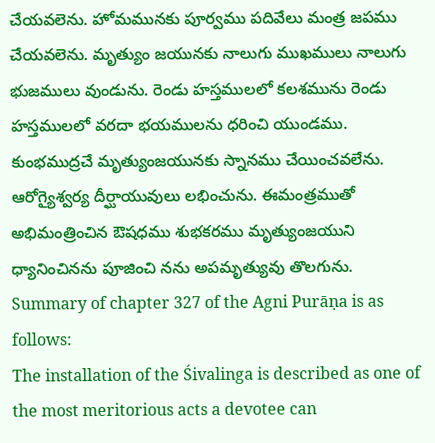చేయవలెను. హోమమునకు పూర్వము పదివేలు మంత్ర జపము చేయవలెను. మృత్యుం జయునకు నాలుగు ముఖములు నాలుగు భుజములు వుండును. రెండు హస్తములలో కలశమును రెండు హస్తములలో వరదా భయములను ధరించి యుండము. కుంభముద్రచే మృత్యుంజయునకు స్నానము చేయించవలేను. ఆరోగ్యైశ్వర్య దీర్ఘాయువులు లభించును. ఈమంత్రముతో అభిమంత్రించిన ఔషధము శుభకరము మృత్యుంజయుని ధ్యానించినను పూజించి నను అపమృత్యువు తొలగును.
Summary of chapter 327 of the Agni Purāṇa is as follows:
The installation of the Śivalinga is described as one of the most meritorious acts a devotee can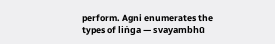perform. Agni enumerates the types of liṅga — svayambhū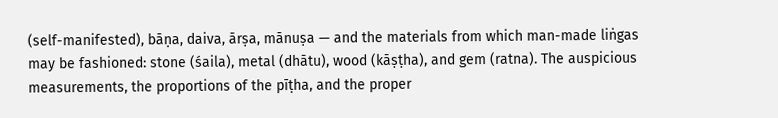(self-manifested), bāṇa, daiva, ārṣa, mānuṣa — and the materials from which man-made liṅgas may be fashioned: stone (śaila), metal (dhātu), wood (kāṣṭha), and gem (ratna). The auspicious measurements, the proportions of the pīṭha, and the proper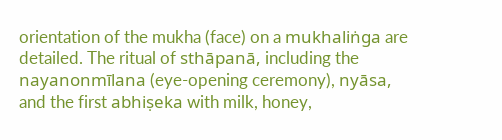orientation of the mukha (face) on a mukhaliṅga are detailed. The ritual of sthāpanā, including the nayanonmīlana (eye-opening ceremony), nyāsa, and the first abhiṣeka with milk, honey,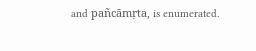and pañcāmṛta, is enumerated.